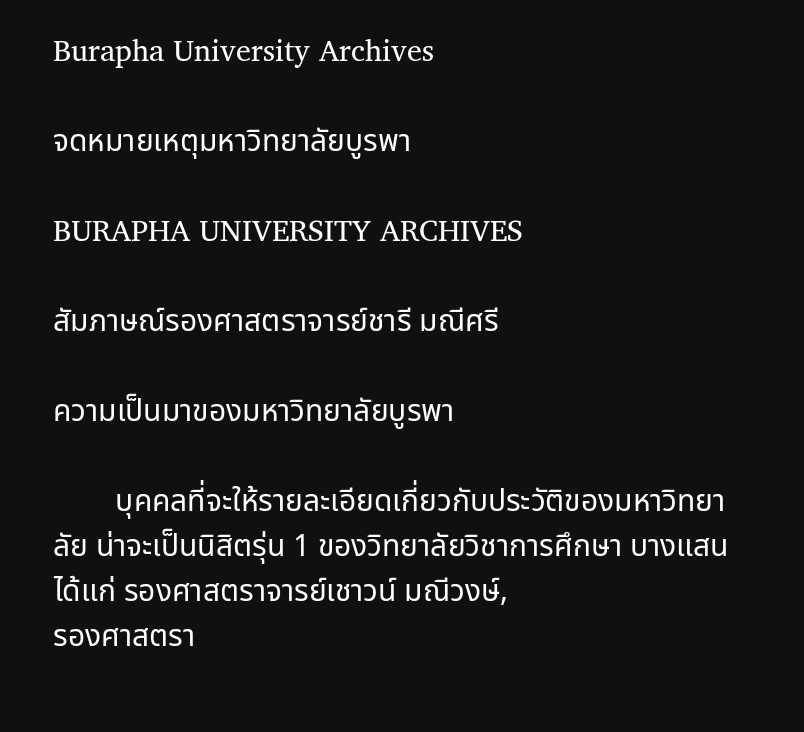Burapha University Archives

จดหมายเหตุมหาวิทยาลัยบูรพา

BURAPHA UNIVERSITY ARCHIVES

สัมภาษณ์รองศาสตราจารย์ชารี มณีศรี

ความเป็นมาของมหาวิทยาลัยบูรพา

        บุคคลที่จะให้รายละเอียดเกี่ยวกับประวัติของมหาวิทยาลัย น่าจะเป็นนิสิตรุ่น 1 ของวิทยาลัยวิชาการศึกษา บางแสน ได้แก่ รองศาสตราจารย์เชาวน์ มณีวงษ์,
รองศาสตรา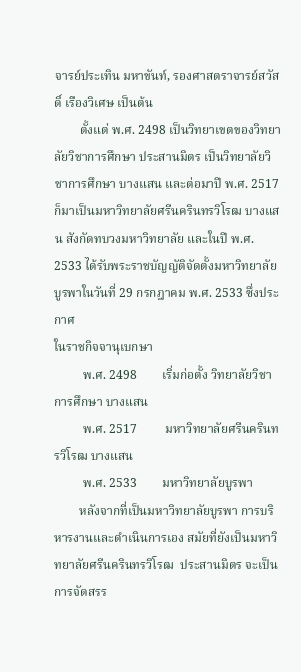จารย์ประเทิน มหาขันท์, รองศาสตราจารย์สวัสดิ์ เรืองวิเศษ เป็นต้น
        ตั้งแต่ พ.ศ. 2498 เป็นวิทยาเขตของวิทยาลัยวิชาการศึกษา ประสานมิตร เป็นวิทยาลัยวิชาการศึกษา บางแสน และต่อมาปี พ.ศ. 2517 ก็มาเป็นมหาวิทยาลัยศรีนครินทรวิโรฒ บางแสน สังกัดทบวงมหาวิทยาลัย และในปี พ.ศ. 2533 ได้รับพระราชบัญญัติจัดตั้งมหาวิทยาลัยบูรพาในวันที่ 29 กรกฎาคม พ.ศ. 2533 ซึ่งประกาศ
ในราชกิจจานุเบกษา
         พ.ศ. 2498        เริ่มก่อตั้ง วิทยาลัยวิชาการศึกษา บางแสน
         พ.ศ. 2517         มหาวิทยาลัยศรีนครินทรวิโรฒ บางแสน
         พ.ศ. 2533        มหาวิทยาลัยบูรพา
        หลังจากที่เป็นมหาวิทยาลัยบูรพา การบริหารงานและดำเนินการเอง สมัยที่ยังเป็นมหาวิทยาลัยศรีนครินทรวิโรฒ  ประสานมิตร จะเป็นการจัดสรร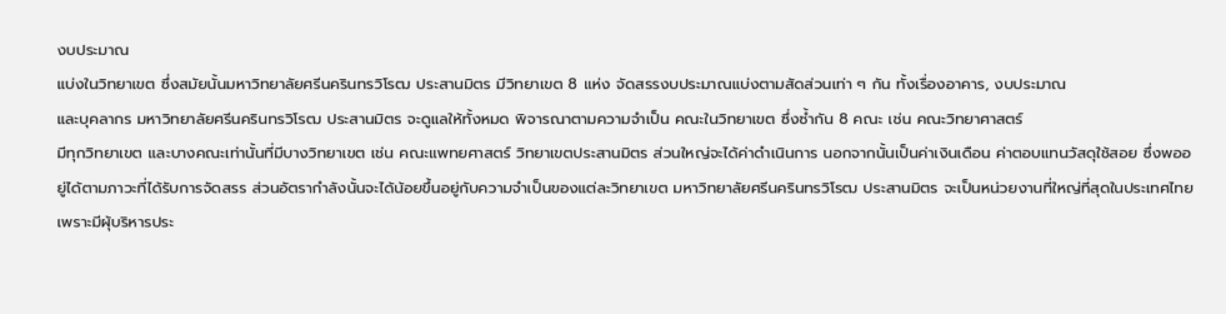งบประมาณ
แบ่งในวิทยาเขต ซึ่งสมัยนั้นมหาวิทยาลัยศรีนครินทรวิโรฒ ประสานมิตร มีวิทยาเขต 8 แห่ง จัดสรรงบประมาณแบ่งตามสัดส่วนเท่า ๆ กัน ทั้งเรื่องอาคาร, งบประมาณ
และบุคลากร มหาวิทยาลัยศรีนครินทรวิโรฒ ประสานมิตร จะดูแลให้ทั้งหมด พิจารณาตามความจำเป็น คณะในวิทยาเขต ซึ่งซ้ำกัน 8 คณะ เช่น คณะวิทยาศาสตร์
มีทุกวิทยาเขต และบางคณะเท่านั้นที่มีบางวิทยาเขต เช่น คณะแพทยศาสตร์ วิทยาเขตประสานมิตร ส่วนใหญ่จะได้ค่าดำเนินการ นอกจากนั้นเป็นค่าเงินเดือน ค่าตอบแทนวัสดุใช้สอย ซึ่งพออยู่ได้ตามภาวะที่ได้รับการจัดสรร ส่วนอัตรากำลังนั้นจะได้น้อยขึ้นอยู่กับความจำเป็นของแต่ละวิทยาเขต มหาวิทยาลัยศรีนครินทรวิโรฒ ประสานมิตร จะเป็นหน่วยงานที่ใหญ่ที่สุดในประเทศไทย เพราะมีผุ้บริหารประ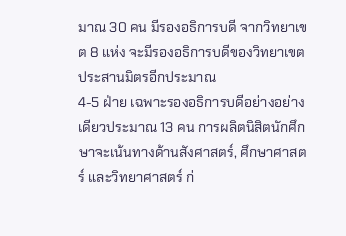มาณ 30 คน มีรองอธิการบดี จากวิทยาเขต 8 แห่ง จะมีรองอธิการบดีของวิทยาเขตประสานมิตรอีกประมาณ
4-5 ฝ่าย เฉพาะรองอธิการบดีอย่างอย่างเดียวประมาณ 13 คน การผลิตนิสิตนักศึกษาจะเน้นทางด้านสังศาสตร์, ศึกษาศาสตร์ และวิทยาศาสตร์ ก่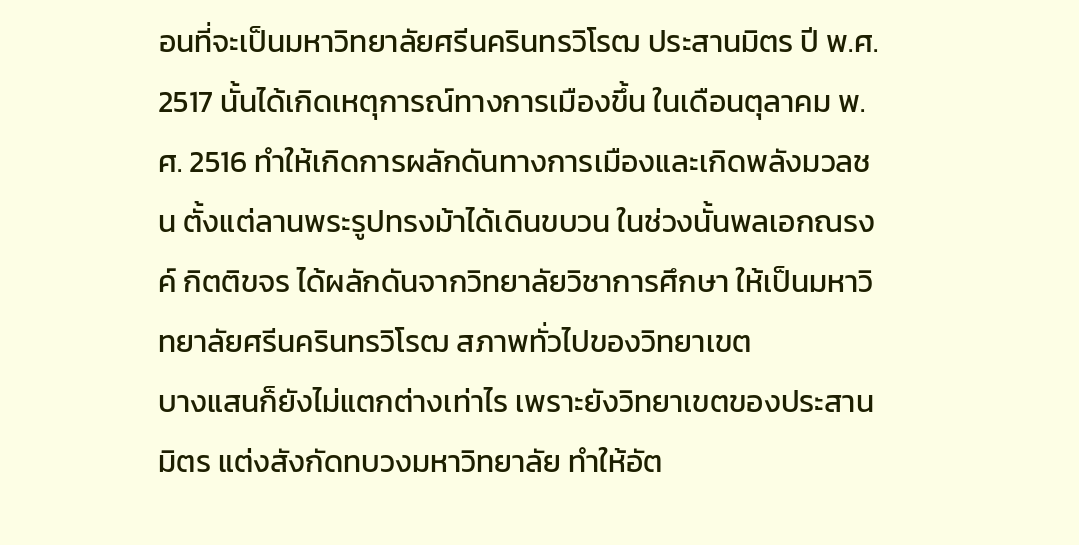อนที่จะเป็นมหาวิทยาลัยศรีนครินทรวิโรฒ ประสานมิตร ปี พ.ศ. 2517 นั้นได้เกิดเหตุการณ์ทางการเมืองขึ้น ในเดือนตุลาคม พ.ศ. 2516 ทำให้เกิดการผลักดันทางการเมืองและเกิดพลังมวลชน ตั้งแต่ลานพระรูปทรงม้าได้เดินขบวน ในช่วงนั้นพลเอกณรงค์ กิตติขจร ได้ผลักดันจากวิทยาลัยวิชาการศึกษา ให้เป็นมหาวิทยาลัยศรีนครินทรวิโรฒ สภาพทั่วไปของวิทยาเขต
บางแสนก็ยังไม่แตกต่างเท่าไร เพราะยังวิทยาเขตของประสานมิตร แต่งสังกัดทบวงมหาวิทยาลัย ทำให้อัต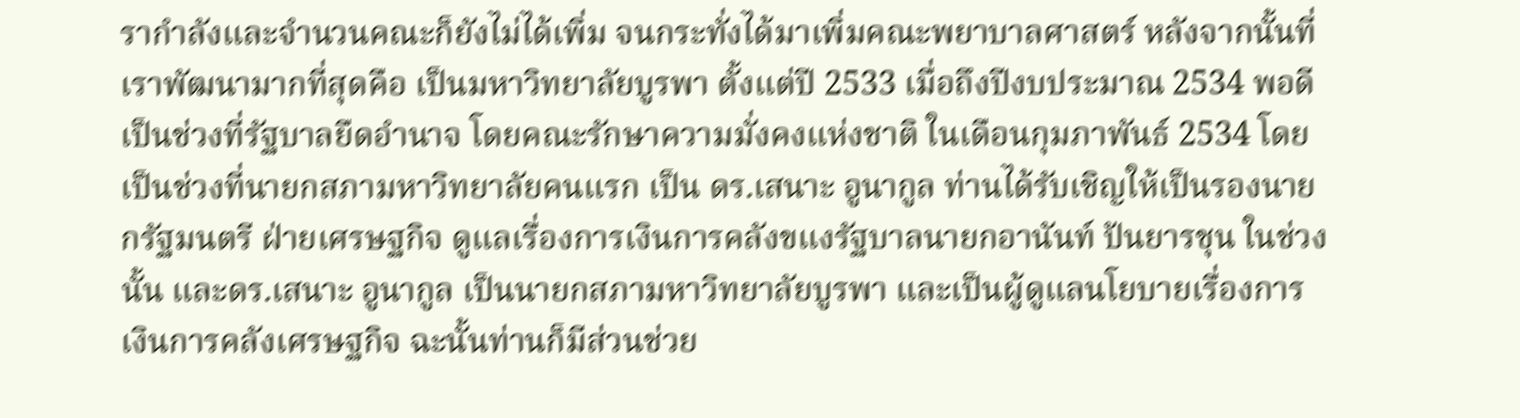รากำลังและจำนวนคณะก็ยังไม่ได้เพิ่ม จนกระทั่งได้มาเพิ่มคณะพยาบาลศาสตร์ หลังจากนั้นที่เราพัฒนามากที่สุดคือ เป็นมหาวิทยาลัยบูรพา ตั้งแต่ปี 2533 เมื่อถึงปีงบประมาณ 2534 พอดีเป็นช่วงที่รัฐบาลยืดอำนาจ โดยคณะรักษาความมั่งคงแห่งชาติ ในเดือนกุมภาพันธ์ 2534 โดยเป็นช่วงที่นายกสภามหาวิทยาลัยคนแรก เป็น ดร.เสนาะ อูนากูล ท่านได้รับเชิญให้เป็นรองนายกรัฐมนตรี ฝ่ายเศรษฐกิจ ดูแลเรื่องการเงินการคลังขแงรัฐบาลนายกอานันท์ ปันยารชุน ในช่วงนั้น และดร.เสนาะ อูนากูล เป็นนายกสภามหาวิทยาลัยบูรพา และเป็นผู้ดูแลนโยบายเรื่องการเงินการคลังเศรษฐกิจ ฉะนั้นท่านก็มีส่วนช่วย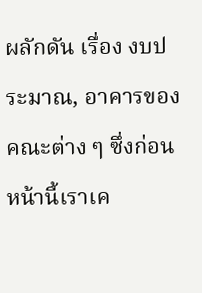ผลักดัน เรื่อง งบประมาณ, อาคารของคณะต่าง ๆ ซึ่งก่อนหน้านี้เราเค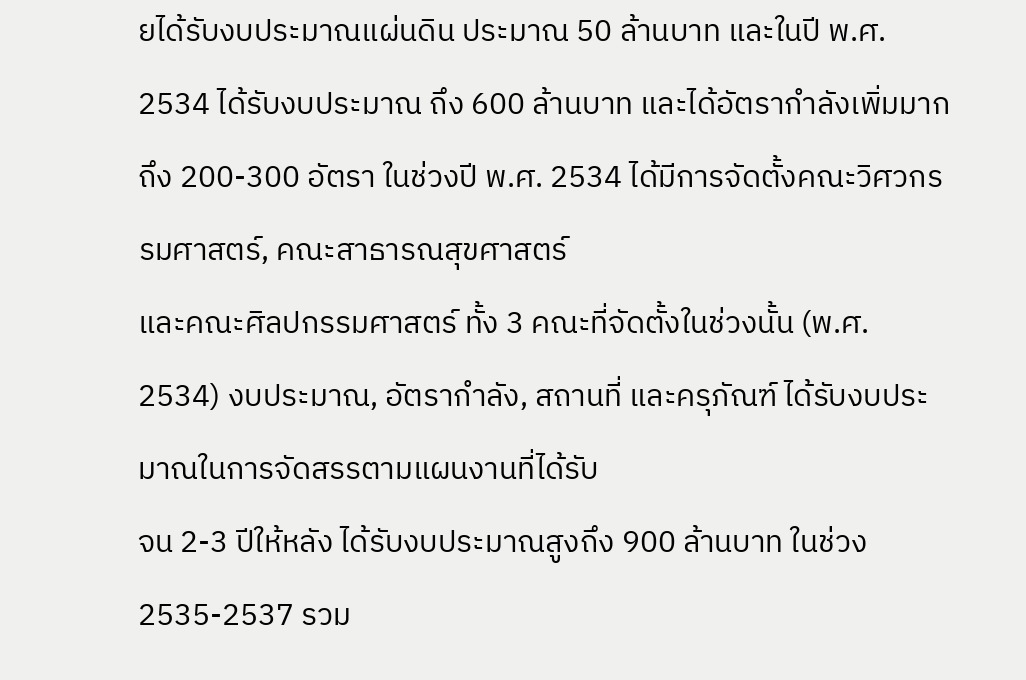ยได้รับงบประมาณแผ่นดิน ประมาณ 50 ล้านบาท และในปี พ.ศ. 2534 ได้รับงบประมาณ ถึง 600 ล้านบาท และได้อัตรากำลังเพิ่มมากถึง 200-300 อัตรา ในช่วงปี พ.ศ. 2534 ได้มีการจัดตั้งคณะวิศวกรรมศาสตร์, คณะสาธารณสุขศาสตร์
และคณะศิลปกรรมศาสตร์ ทั้ง 3 คณะที่จัดตั้งในช่วงนั้น (พ.ศ. 2534) งบประมาณ, อัตรากำลัง, สถานที่ และครุภัณฑ์ ได้รับงบประมาณในการจัดสรรตามแผนงานที่ได้รับ
จน 2-3 ปีให้หลัง ได้รับงบประมาณสูงถึง 900 ล้านบาท ในช่วง 2535-2537 รวม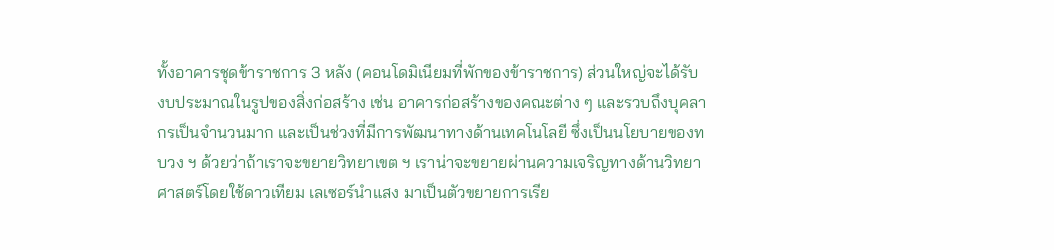ทั้งอาคารชุดข้าราชการ 3 หลัง (คอนโดมิเนียมที่พักของข้าราชการ) ส่วนใหญ่จะได้รับ
งบประมาณในรูปของสิ่งก่อสร้าง เช่น อาคารก่อสร้างของคณะต่าง ๆ และรวบถึงบุคลากรเป็นจำนวนมาก และเป็นช่วงที่มีการพัฒนาทางด้านเทคโนโลยี ซึ่งเป็นนโยบายของทบวง ฯ ด้วยว่าถ้าเราจะขยายวิทยาเขต ฯ เราน่าจะขยายผ่านความเจริญทางด้านวิทยาศาสตร์โดยใช้ดาวเทียม เลเซอร์นำแสง มาเป็นตัวขยายการเรีย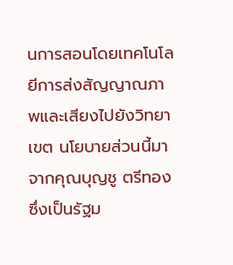นการสอนโดยเทคโนโลยีการส่งสัญญาณภาพและเสียงไปยังวิทยาเขต นโยบายส่วนนี้มาจากคุณบุญชู ตรีทอง ซึ่งเป็นรัฐม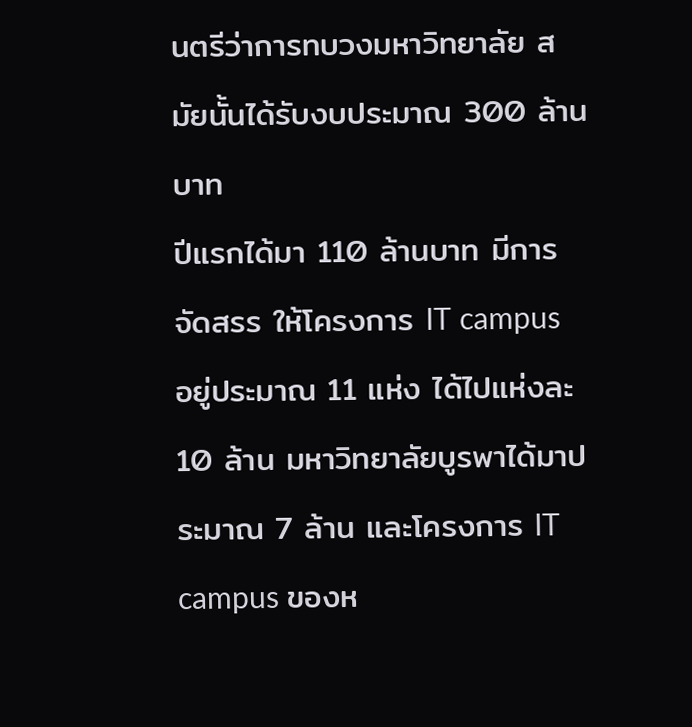นตรีว่าการทบวงมหาวิทยาลัย สมัยนั้นได้รับงบประมาณ 300 ล้านบาท
ปีแรกได้มา 110 ล้านบาท มีการจัดสรร ให้โครงการ IT campus อยู่ประมาณ 11 แห่ง ได้ไปแห่งละ 10 ล้าน มหาวิทยาลัยบูรพาได้มาประมาณ 7 ล้าน และโครงการ IT campus ของห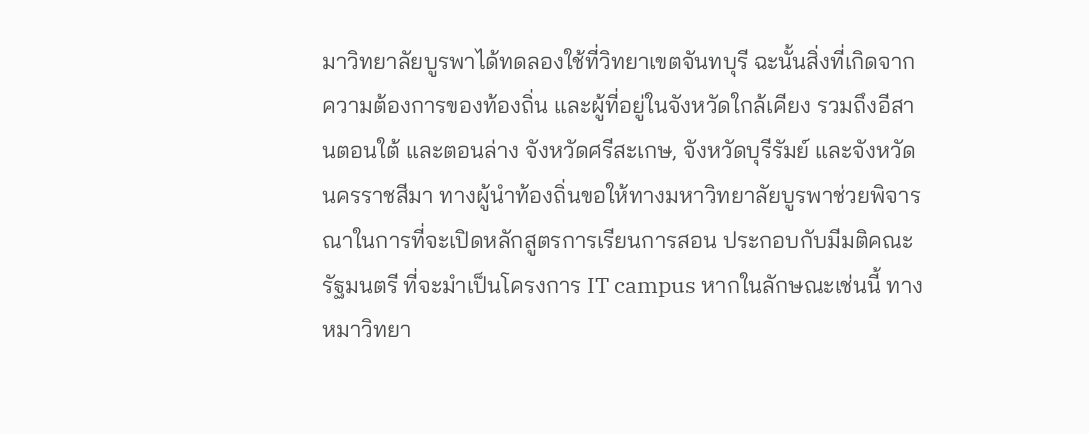มาวิทยาลัยบูรพาได้ทดลองใช้ที่วิทยาเขตจันทบุรี ฉะนั้นสิ่งที่เกิดจากความต้องการของท้องถิ่น และผู้ที่อยู่ในจังหวัดใกล้เคียง รวมถึงอีสานตอนใต้ และตอนล่าง จังหวัดศรีสะเกษ, จังหวัดบุรีรัมย์ และจังหวัดนครราชสีมา ทางผู้นำท้องถิ่นขอให้ทางมหาวิทยาลัยบูรพาช่วยพิจารณาในการที่จะเปิดหลักสูตรการเรียนการสอน ประกอบกับมีมติคณะรัฐมนตรี ที่จะมำเป็นโครงการ IT campus หากในลักษณะเช่นนี้ ทางหมาวิทยา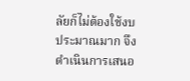ลัยก็ไม่ต้องใช้งบประมาณมาก จึงดำเนินการเสนอ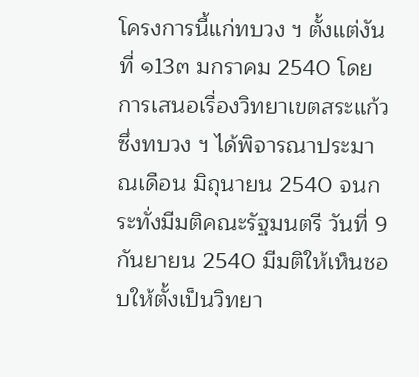โครงการนี้แก่ทบวง ฯ ตั้งแต่งันที่ ๑13๓ มกราคม 2540 โดยการเสนอเรื่องวิทยาเขตสระแก้ว ซึ่งทบวง ฯ ได้พิจารณาประมาณเดือน มิถุนายน 2540 จนกระทั่งมีมติคณะรัฐมนตรี วันที่ 9 กันยายน 2540 มีมติให้เห็นชอบให้ตั้งเป็นวิทยา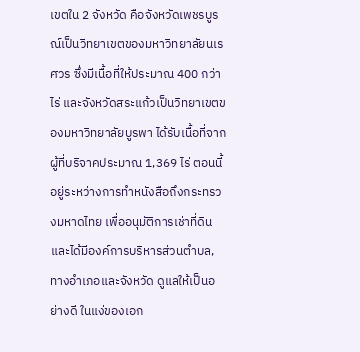เขตใน 2 จังหวัด คือจังหวัดเพชรบูรณ์เป็นวิทยาเขตของมหาวิทยาลัยนเรศวร ซึ่งมีเนื้อที่ให้ประมาณ 400 กว่าไร่ และจังหวัดสระแก้วเป็นวิทยาเขตของมหาวิทยาลัยบูรพา ได้รับเนื้อที่จากผู้ที่บริจาคประมาณ 1,369 ไร่ ตอนนี้อยู่ระหว่างการทำหนังสือถึงกระทรวงมหาดไทย เพื่ออนุมัติการเช่าที่ดิน และได้มีองค์การบริหารส่วนตำบล, ทางอำเภอและจังหวัด ดูแลให้เป็นอย่างดี ในแง่ของเอก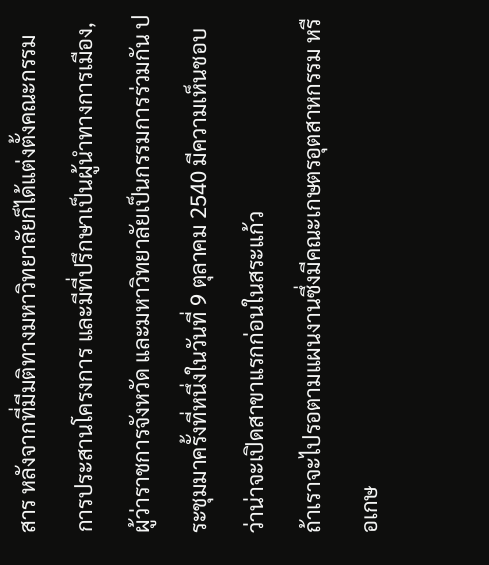สาร หลังจากที่มีมติทางมหาวิทยาลัยก็ได้แต่งตั้งคณะกรรมการประสานโครงการ และมีที่ปรึกษาเป็นผู้นำทางการเมือง, ผู้ว่าราชการจังหวัด และมหาวิทยาลัยเป็นกรรมการร่วมกัน ประชุมมาครั้งที่หนึ่งในวันที่ 9 ตุลาคม 2540 มีความเห็นชอบว่าน่าจะเปิดสาขาแรกก่อนในสระแก้ว
ถ้าเราจะไปรอตามแผนงานซึ่งมีคณะเกษตรอุตสาหกรรม หรือเกษ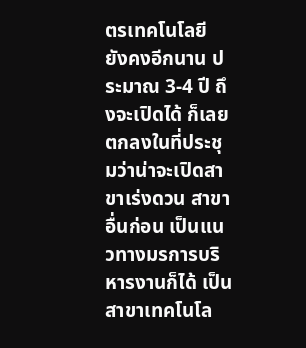ตรเทคโนโลยี ยังคงอีกนาน ประมาณ 3-4 ปี ถึงจะเปิดได้ ก็เลยตกลงในที่ประชุมว่าน่าจะเปิดสาขาเร่งดวน สาขาอื่นก่อน เป็นแนวทางมรการบริหารงานก็ได้ เป็นสาขาเทคโนโล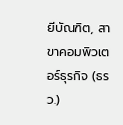ยีบัณฑิต, สาขาคอมพิวเตอร์ธุรกิจ (ธรว.)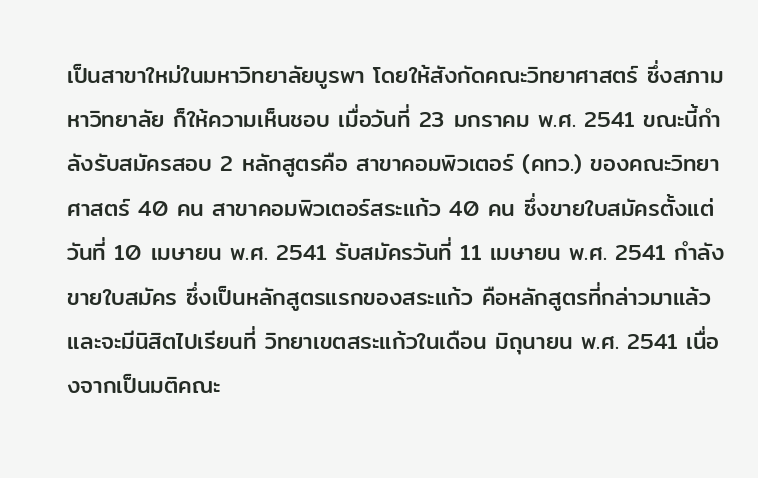เป็นสาขาใหม่ในมหาวิทยาลัยบูรพา โดยให้สังกัดคณะวิทยาศาสตร์ ซึ่งสภามหาวิทยาลัย ก็ให้ความเห็นชอบ เมื่อวันที่ 23 มกราคม พ.ศ. 2541 ขณะนี้กำลังรับสมัครสอบ 2 หลักสูตรคือ สาขาคอมพิวเตอร์ (คทว.) ของคณะวิทยาศาสตร์ 40 คน สาขาคอมพิวเตอร์สระแก้ว 40 คน ซึ่งขายใบสมัครตั้งแต่วันที่ 10 เมษายน พ.ศ. 2541 รับสมัครวันที่ 11 เมษายน พ.ศ. 2541 กำลังขายใบสมัคร ซึ่งเป็นหลักสูตรแรกของสระแก้ว คือหลักสูตรที่กล่าวมาแล้ว และจะมีนิสิตไปเรียนที่ วิทยาเขตสระแก้วในเดือน มิถุนายน พ.ศ. 2541 เนื่องจากเป็นมติคณะ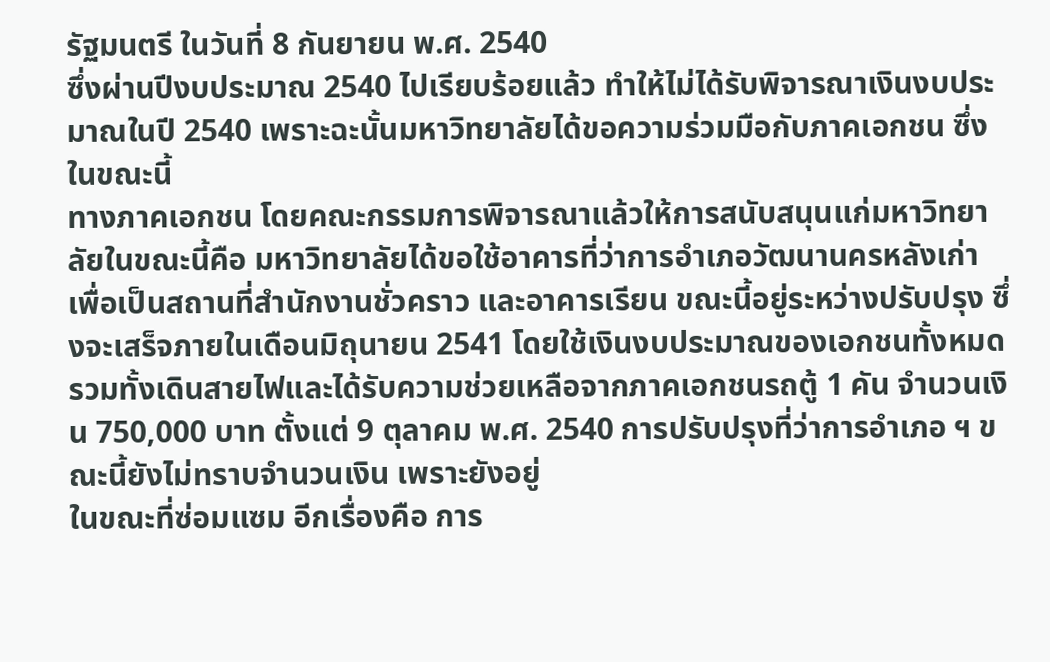รัฐมนตรี ในวันที่ 8 กันยายน พ.ศ. 2540
ซึ่งผ่านปีงบประมาณ 2540 ไปเรียบร้อยแล้ว ทำให้ไม่ได้รับพิจารณาเงินงบประมาณในปี 2540 เพราะฉะนั้นมหาวิทยาลัยได้ขอความร่วมมือกับภาคเอกชน ซึ่งในขณะนี้
ทางภาคเอกชน โดยคณะกรรมการพิจารณาแล้วให้การสนับสนุนแก่มหาวิทยาลัยในขณะนี้คือ มหาวิทยาลัยได้ขอใช้อาคารที่ว่าการอำเภอวัฒนานครหลังเก่า เพื่อเป็นสถานที่สำนักงานชั่วคราว และอาคารเรียน ขณะนี้อยู่ระหว่างปรับปรุง ซึ่งจะเสร็จภายในเดือนมิถุนายน 2541 โดยใช้เงินงบประมาณของเอกชนทั้งหมด รวมทั้งเดินสายไฟและได้รับความช่วยเหลือจากภาคเอกชนรถตู้ 1 คัน จำนวนเงิน 750,000 บาท ตั้งแต่ 9 ตุลาคม พ.ศ. 2540 การปรับปรุงที่ว่าการอำเภอ ฯ ขณะนี้ยังไม่ทราบจำนวนเงิน เพราะยังอยู่
ในขณะที่ซ่อมแซม อีกเรื่องคือ การ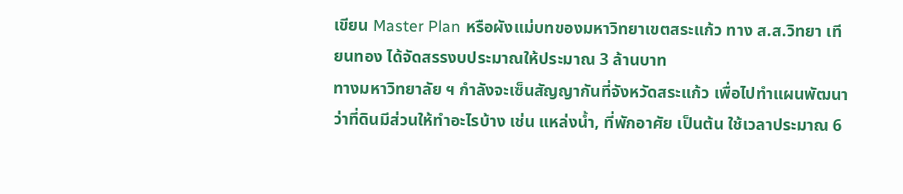เขียน Master Plan หรือผังแม่บทของมหาวิทยาเขตสระแก้ว ทาง ส.ส.วิทยา เทียนทอง ได้จัดสรรงบประมาณให้ประมาณ 3 ล้านบาท
ทางมหาวิทยาลัย ฯ กำลังจะเซ็นสัญญากันที่จังหวัดสระแก้ว เพื่อไปทำแผนพัฒนาว่าที่ดินมีส่วนให้ทำอะไรบ้าง เช่น แหล่งน้ำ, ที่พักอาศัย เป็นต้น ใช้เวลาประมาณ 6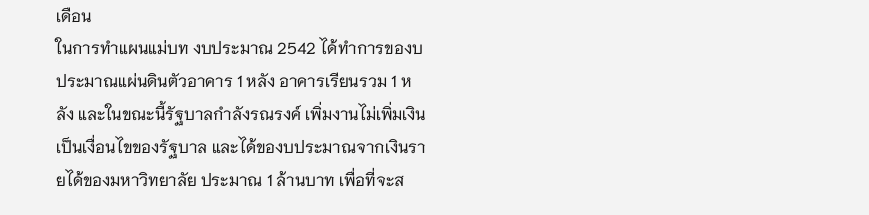เดือน
ในการทำแผนแม่บท งบประมาณ 2542 ได้ทำการของบประมาณแผ่นดินตัวอาคาร 1 หลัง อาคารเรียนรวม 1 หลัง และในขณะนี้รัฐบาลกำลังรณรงค์ เพิ่มงานไม่เพิ่มเงิน
เป็นเงื่อนไขของรัฐบาล และได้ของบประมาณจากเงินรายได้ของมหาวิทยาลัย ประมาณ 1 ล้านบาท เพื่อที่จะส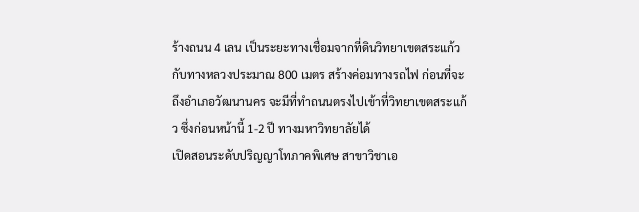ร้างถนน 4 เลน เป็นระยะทางเชื่อมจากที่ดินวิทยาเขตสระแก้ว
กับทางหลวงประมาณ 800 เมตร สร้างค่อมทางรถไฟ ก่อนที่จะถึงอำเภอวัฒนานคร จะมีที่ทำถนนตรงไปเข้าที่วิทยาเขตสระแก้ว ซึ่งก่อนหน้านี้ 1-2 ปี ทางมหาวิทยาลัยได้
เปิดสอนระดับปริญญาโทภาคพิเศษ สาขาวิชาเอ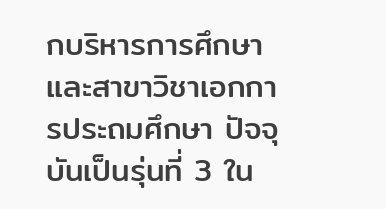กบริหารการศึกษา และสาขาวิชาเอกการประถมศึกษา ปัจจุบันเป็นรุ่นที่ 3 ใน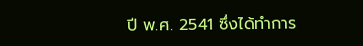ปี พ.ศ. 2541 ซึ่งได้ทำการ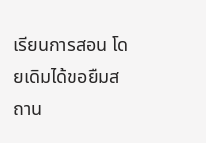เรียนการสอน โดยเดิมได้ขอยืมสถาน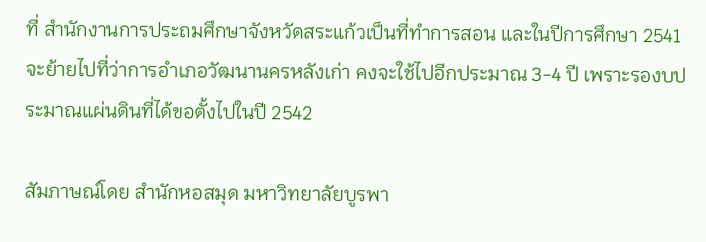ที่ สำนักงานการประถมศึกษาจังหวัดสระแก้วเป็นที่ทำการสอน และในปีการศึกษา 2541 จะย้ายไปที่ว่าการอำเภอวัฒนานครหลังเก่า คงจะใช้ไปอีกประมาณ 3-4 ปี เพราะรองบประมาณแผ่นดินที่ได้ขอตั้งไปในปี 2542

สัมภาษณ์โดย สำนักหอสมุด มหาวิทยาลัยบูรพา